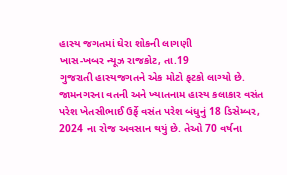હાસ્ય જગતમાં ઘેરા શોકની લાગણી
ખાસ-ખબર ન્યૂઝ રાજકોટ, તા.19
ગુજરાતી હાસ્યજગતને એક મોટો ફટકો લાગ્યો છે. જામનગરના વતની અને ખ્યાતનામ હાસ્ય કલાકાર વસંત પરેશ ખેતસીભાઈ ઉર્ફે વસંત પરેશ બંધુનું 18 ડિસેમ્બર, 2024 ના રોજ અવસાન થયું છે. તેઓ 70 વર્ષના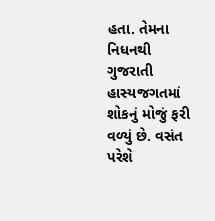હતા. તેમના નિધનથી ગુજરાતી હાસ્યજગતમાં શોકનું મોજું ફરી વળ્યું છે. વસંત પરેશે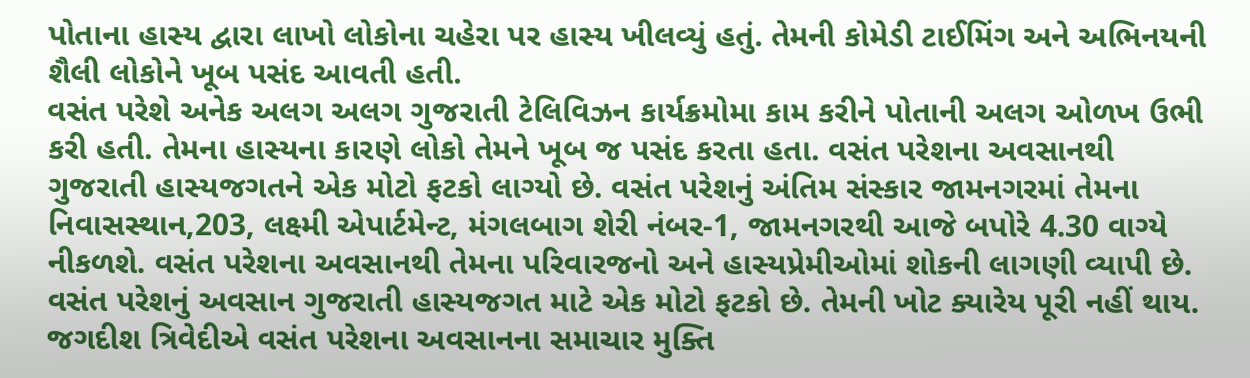પોતાના હાસ્ય દ્વારા લાખો લોકોના ચહેરા પર હાસ્ય ખીલવ્યું હતું. તેમની કોમેડી ટાઈમિંગ અને અભિનયની શૈલી લોકોને ખૂબ પસંદ આવતી હતી.
વસંત પરેશે અનેક અલગ અલગ ગુજરાતી ટેલિવિઝન કાર્યક્રમોમા કામ કરીને પોતાની અલગ ઓળખ ઉભી કરી હતી. તેમના હાસ્યના કારણે લોકો તેમને ખૂબ જ પસંદ કરતા હતા. વસંત પરેશના અવસાનથી ગુજરાતી હાસ્યજગતને એક મોટો ફટકો લાગ્યો છે. વસંત પરેશનું અંતિમ સંસ્કાર જામનગરમાં તેમના નિવાસસ્થાન,203, લક્ષ્મી એપાર્ટમેન્ટ, મંગલબાગ શેરી નંબર-1, જામનગરથી આજે બપોરે 4.30 વાગ્યે નીકળશે. વસંત પરેશના અવસાનથી તેમના પરિવારજનો અને હાસ્યપ્રેમીઓમાં શોકની લાગણી વ્યાપી છે. વસંત પરેશનું અવસાન ગુજરાતી હાસ્યજગત માટે એક મોટો ફટકો છે. તેમની ખોટ ક્યારેય પૂરી નહીં થાય.
જગદીશ ત્રિવેદીએ વસંત પરેશના અવસાનના સમાચાર મુક્તિ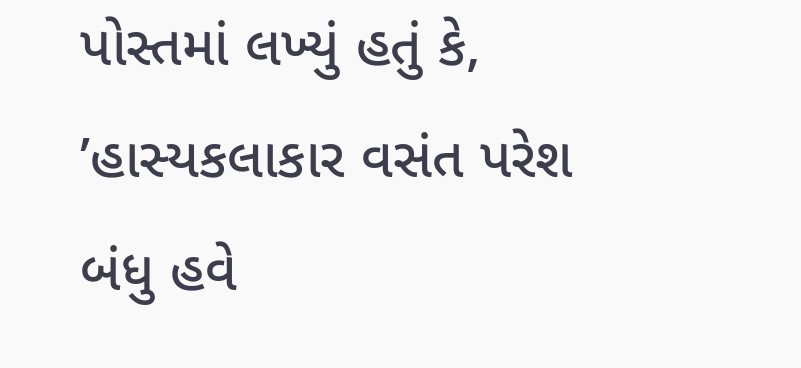પોસ્તમાં લખ્યું હતું કે, ’હાસ્યકલાકાર વસંત પરેશ બંધુ હવે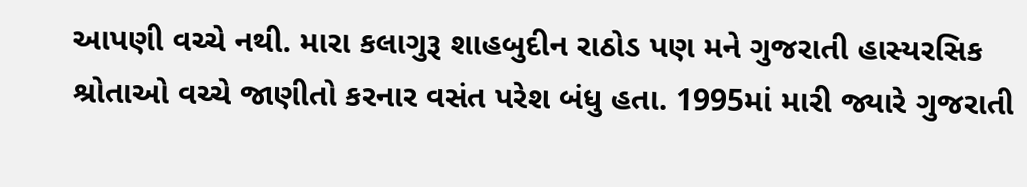આપણી વચ્ચે નથી. મારા કલાગુરૂ શાહબુદીન રાઠોડ પણ મને ગુજરાતી હાસ્યરસિક શ્રોતાઓ વચ્ચે જાણીતો કરનાર વસંત પરેશ બંધુ હતા. 1995માં મારી જ્યારે ગુજરાતી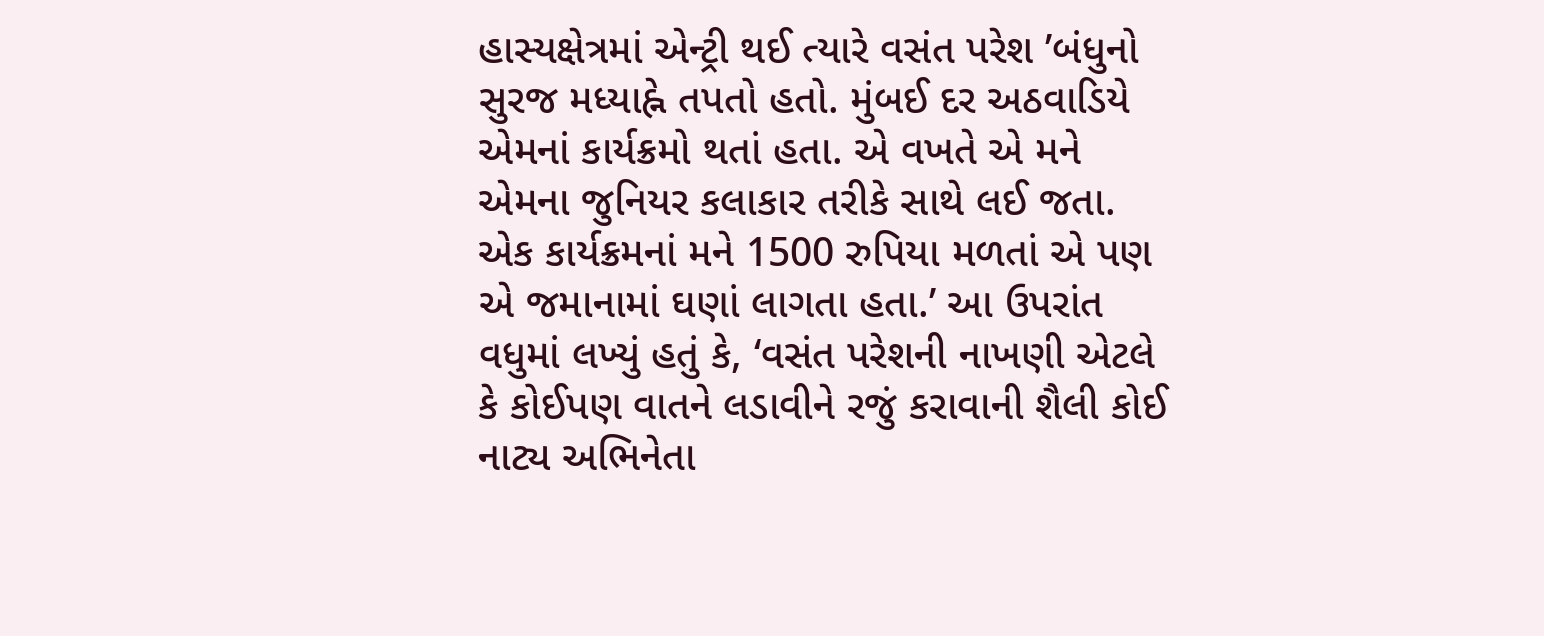હાસ્યક્ષેત્રમાં એન્ટ્રી થઈ ત્યારે વસંત પરેશ ’બંધુનો સુરજ મધ્યાહ્ને તપતો હતો. મુંબઈ દર અઠવાડિયે એમનાં કાર્યક્રમો થતાં હતા. એ વખતે એ મને એમના જુનિયર કલાકાર તરીકે સાથે લઈ જતા. એક કાર્યક્રમનાં મને 1500 રુપિયા મળતાં એ પણ એ જમાનામાં ઘણાં લાગતા હતા.’ આ ઉપરાંત વધુમાં લખ્યું હતું કે, ‘વસંત પરેશની નાખણી એટલે કે કોઈપણ વાતને લડાવીને રજું કરાવાની શૈલી કોઈ નાટ્ય અભિનેતા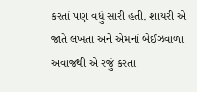કરતાં પણ વધું સારી હતી. શાયરી એ જાતે લખતા અને એમનાં બેઈઝવાળા અવાજથી એ રજું કરતા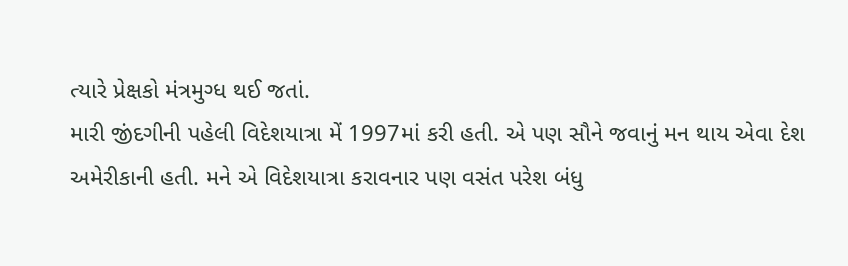ત્યારે પ્રેક્ષકો મંત્રમુગ્ધ થઈ જતાં.
મારી જીંદગીની પહેલી વિદેશયાત્રા મેં 1997માં કરી હતી. એ પણ સૌને જવાનું મન થાય એવા દેશ અમેરીકાની હતી. મને એ વિદેશયાત્રા કરાવનાર પણ વસંત પરેશ બંધુ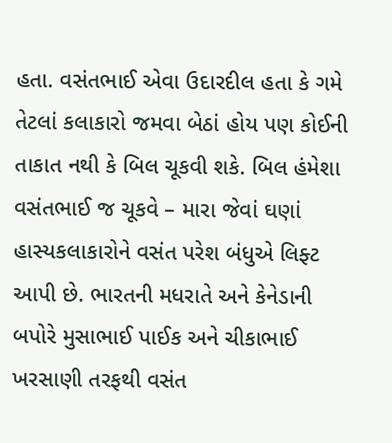હતા. વસંતભાઈ એવા ઉદારદીલ હતા કે ગમે તેટલાં કલાકારો જમવા બેઠાં હોય પણ કોઈની તાકાત નથી કે બિલ ચૂકવી શકે. બિલ હંમેશા વસંતભાઈ જ ચૂકવે – મારા જેવાં ઘણાં હાસ્યકલાકારોને વસંત પરેશ બંધુએ લિફ્ટ આપી છે. ભારતની મધરાતે અને કેનેડાની બપોરે મુસાભાઈ પાઈક અને ચીકાભાઈ ખરસાણી તરફથી વસંત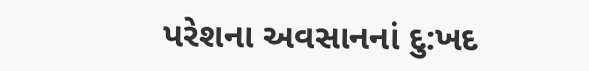પરેશના અવસાનનાં દુ:ખદ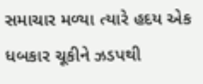સમાચાર મળ્યા ત્યારે હદય એક ધબકાર ચૂકીને ઝડપથી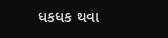ધકધક થવા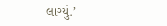લાગ્યું.’